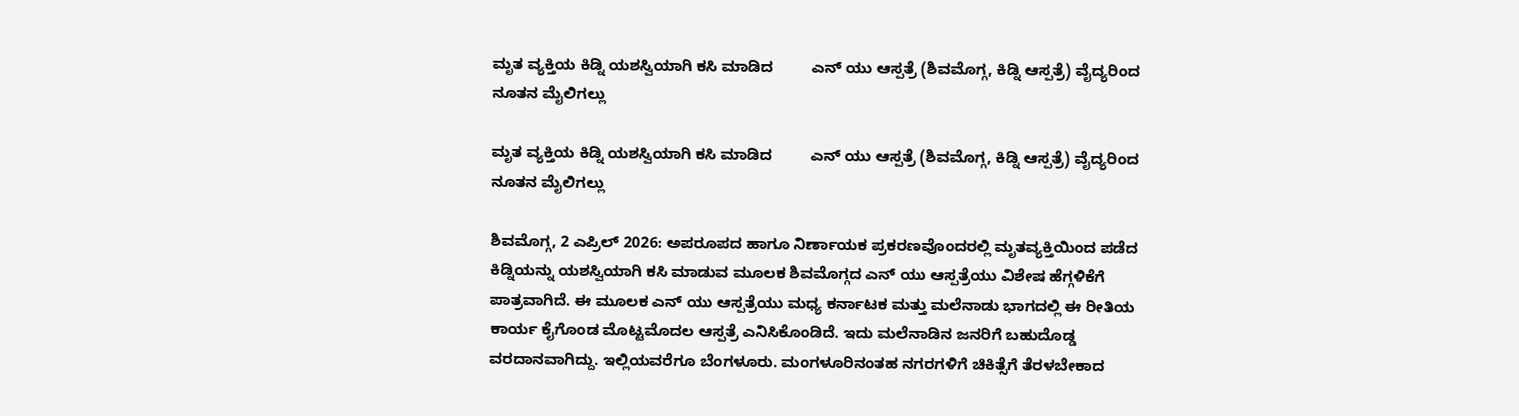ಮೃತ ವ್ಯಕ್ತಿಯ ಕಿಡ್ನಿ ಯಶಸ್ವಿಯಾಗಿ ಕಸಿ ಮಾಡಿದ         ಎನ್ ಯು ಆಸ್ಪತ್ರೆ (ಶಿವಮೊಗ್ಗ, ಕಿಡ್ನಿ ಆಸ್ಪತ್ರೆ) ವೈದ್ಯರಿಂದ ನೂತನ ಮೈಲಿಗಲ್ಲು

ಮೃತ ವ್ಯಕ್ತಿಯ ಕಿಡ್ನಿ ಯಶಸ್ವಿಯಾಗಿ ಕಸಿ ಮಾಡಿದ         ಎನ್ ಯು ಆಸ್ಪತ್ರೆ (ಶಿವಮೊಗ್ಗ, ಕಿಡ್ನಿ ಆಸ್ಪತ್ರೆ) ವೈದ್ಯರಿಂದ ನೂತನ ಮೈಲಿಗಲ್ಲು

ಶಿವಮೊಗ್ಗ, 2 ಎಪ್ರಿಲ್ 2026: ಅಪರೂಪದ ಹಾಗೂ ನಿರ್ಣಾಯಕ ಪ್ರಕರಣವೊಂದರಲ್ಲಿ ಮೃತವ್ಯಕ್ತಿಯಿಂದ ಪಡೆದ ಕಿಡ್ನಿಯನ್ನು ಯಶಸ್ವಿಯಾಗಿ ಕಸಿ ಮಾಡುವ ಮೂಲಕ ಶಿವಮೊಗ್ಗದ ಎನ್ ಯು ಆಸ್ಪತ್ರೆಯು ವಿಶೇಷ ಹೆಗ್ಗಳಿಕೆಗೆ ಪಾತ್ರವಾಗಿದೆ. ಈ ಮೂಲಕ ಎನ್ ಯು ಆಸ್ಪತ್ರೆಯು ಮಧ್ಯ ಕರ್ನಾಟಕ ಮತ್ತು ಮಲೆನಾಡು ಭಾಗದಲ್ಲಿ ಈ ರೀತಿಯ ಕಾರ್ಯ ಕೈಗೊಂಡ ಮೊಟ್ಟಮೊದಲ ಆಸ್ಪತ್ರೆ ಎನಿಸಿಕೊಂಡಿದೆ. ಇದು ಮಲೆನಾಡಿನ ಜನರಿಗೆ ಬಹುದೊಡ್ಡ ವರದಾನವಾಗಿದ್ದು. ಇಲ್ಲಿಯವರೆಗೂ ಬೆಂಗಳೂರು. ಮಂಗಳೂರಿನಂತಹ ನಗರಗಳಿಗೆ ಚಿಕಿತ್ಸೆಗೆ ತೆರಳಬೇಕಾದ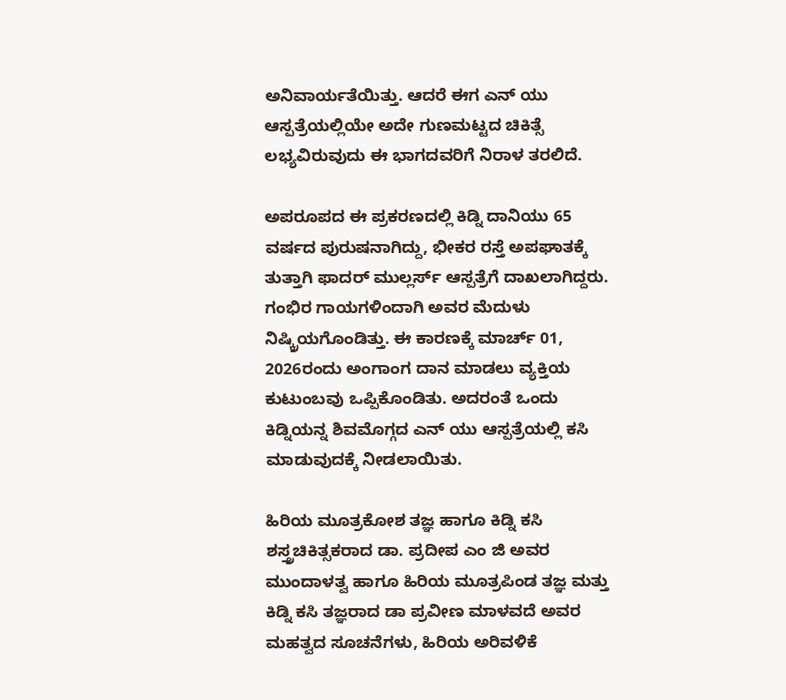ಅನಿವಾರ್ಯತೆಯಿತ್ತು. ಆದರೆ ಈಗ ಎನ್ ಯು ಆಸ್ಪತ್ರೆಯಲ್ಲಿಯೇ ಅದೇ ಗುಣಮಟ್ಟದ ಚಿಕಿತ್ಸೆ ಲಭ್ಯವಿರುವುದು ಈ ಭಾಗದವರಿಗೆ ನಿರಾಳ ತರಲಿದೆ.

ಅಪರೂಪದ ಈ ಪ್ರಕರಣದಲ್ಲಿ ಕಿಡ್ನಿ ದಾನಿಯು 65 ವರ್ಷದ ಪುರುಷನಾಗಿದ್ದು, ಭೀಕರ ರಸ್ತೆ ಅಪಘಾತಕ್ಕೆ ತುತ್ತಾಗಿ ಫಾದರ್ ಮುಲ್ಲರ್ಸ್ ಆಸ್ಪತ್ರೆಗೆ ದಾಖಲಾಗಿದ್ದರು. ಗಂಭಿರ ಗಾಯಗಳಿಂದಾಗಿ ಅವರ ಮೆದುಳು ನಿಷ್ಕ್ರಿಯಗೊಂಡಿತ್ತು. ಈ ಕಾರಣಕ್ಕೆ ಮಾರ್ಚ್ 01, 2026ರಂದು ಅಂಗಾಂಗ ದಾನ ಮಾಡಲು ವ್ಯಕ್ತಿಯ ಕುಟುಂಬವು ಒಪ್ಪಿಕೊಂಡಿತು. ಅದರಂತೆ ಒಂದು ಕಿಡ್ನಿಯನ್ನ ಶಿವಮೊಗ್ಗದ ಎನ್ ಯು ಆಸ್ಪತ್ರೆಯಲ್ಲಿ ಕಸಿ ಮಾಡುವುದಕ್ಕೆ ನೀಡಲಾಯಿತು.

ಹಿರಿಯ ಮೂತ್ರಕೋಶ ತಜ್ಞ ಹಾಗೂ ಕಿಡ್ನಿ ಕಸಿ ಶಸ್ತ್ರಚಿಕಿತ್ಸಕರಾದ ಡಾ. ಪ್ರದೀಪ ಎಂ ಜಿ ಅವರ ಮುಂದಾಳತ್ವ ಹಾಗೂ ಹಿರಿಯ ಮೂತ್ರಪಿಂಡ ತಜ್ಞ ಮತ್ತು ಕಿಡ್ನಿ ಕಸಿ ತಜ್ಞರಾದ ಡಾ ಪ್ರವೀಣ ಮಾಳವದೆ ಅವರ ಮಹತ್ವದ ಸೂಚನೆಗಳು, ಹಿರಿಯ ಅರಿವಳಿಕೆ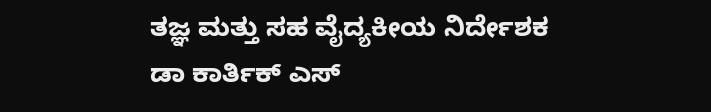ತಜ್ಞ ಮತ್ತು ಸಹ ವೈದ್ಯಕೀಯ ನಿರ್ದೇಶಕ ಡಾ ಕಾರ್ತಿಕ್ ಎಸ್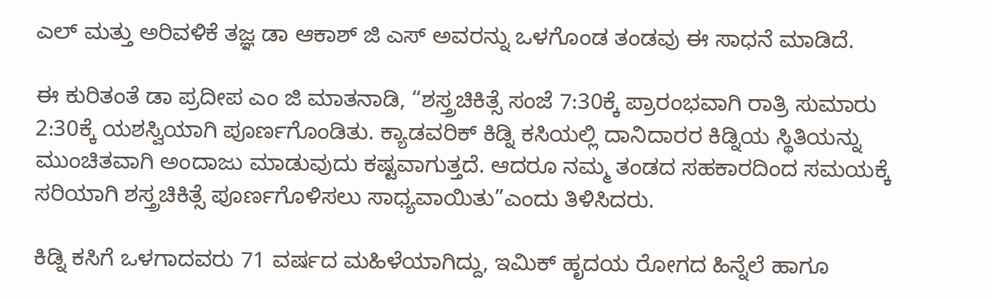ಎಲ್ ಮತ್ತು ಅರಿವಳಿಕೆ ತಜ್ಞ ಡಾ ಆಕಾಶ್ ಜಿ ಎಸ್ ಅವರನ್ನು ಒಳಗೊಂಡ ತಂಡವು ಈ ಸಾಧನೆ ಮಾಡಿದೆ.

ಈ ಕುರಿತಂತೆ ಡಾ ಪ್ರದೀಪ ಎಂ ಜಿ ಮಾತನಾಡಿ, “ಶಸ್ತ್ರಚಿಕಿತ್ಸೆ ಸಂಜೆ 7:30ಕ್ಕೆ ಪ್ರಾರಂಭವಾಗಿ ರಾತ್ರಿ ಸುಮಾರು 2:30ಕ್ಕೆ ಯಶಸ್ವಿಯಾಗಿ ಪೂರ್ಣಗೊಂಡಿತು. ಕ್ಯಾಡವರಿಕ್ ಕಿಡ್ನಿ ಕಸಿಯಲ್ಲಿ ದಾನಿದಾರರ ಕಿಡ್ನಿಯ ಸ್ಥಿತಿಯನ್ನು ಮುಂಚಿತವಾಗಿ ಅಂದಾಜು ಮಾಡುವುದು ಕಷ್ಟವಾಗುತ್ತದೆ. ಆದರೂ ನಮ್ಮ ತಂಡದ ಸಹಕಾರದಿಂದ ಸಮಯಕ್ಕೆ ಸರಿಯಾಗಿ ಶಸ್ತ್ರಚಿಕಿತ್ಸೆ ಪೂರ್ಣಗೊಳಿಸಲು ಸಾಧ್ಯವಾಯಿತು”ಎಂದು ತಿಳಿಸಿದರು.

ಕಿಡ್ನಿ ಕಸಿಗೆ ಒಳಗಾದವರು 71 ವರ್ಷದ ಮಹಿಳೆಯಾಗಿದ್ದು, ಇಮಿಕ್ ಹೃದಯ ರೋಗದ ಹಿನ್ನೆಲೆ ಹಾಗೂ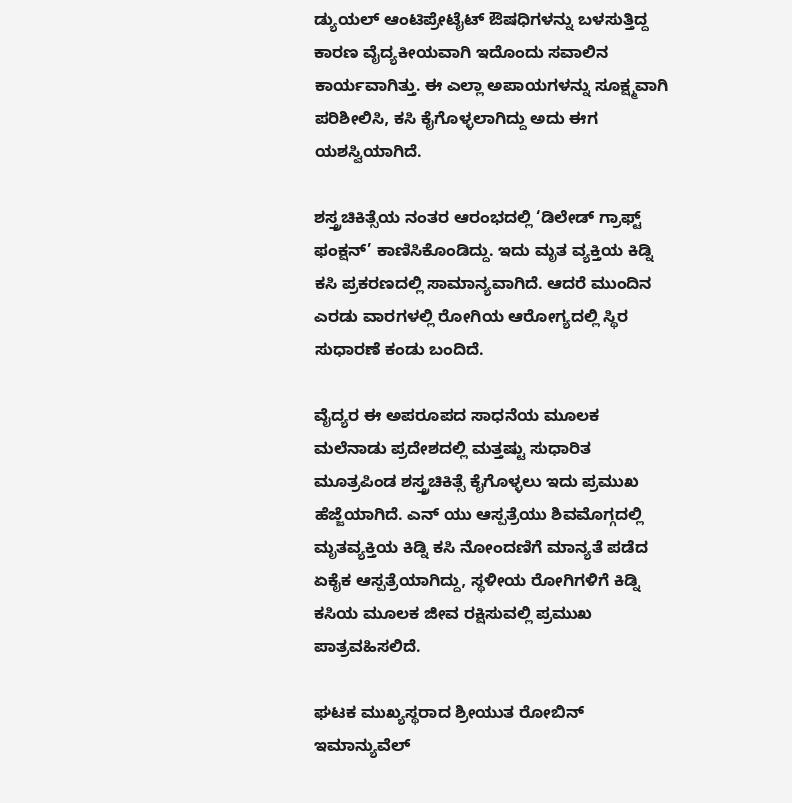ಡ್ಯುಯಲ್ ಆಂಟಿಪ್ರೇಟೈಟ್ ಔಷಧಿಗಳನ್ನು ಬಳಸುತ್ತಿದ್ದ ಕಾರಣ ವೈದ್ಯಕೀಯವಾಗಿ ಇದೊಂದು ಸವಾಲಿನ ಕಾರ್ಯವಾಗಿತ್ತು. ಈ ಎಲ್ಲಾ ಅಪಾಯಗಳನ್ನು ಸೂಕ್ಷ್ಮವಾಗಿ ಪರಿಶೀಲಿಸಿ, ಕಸಿ ಕೈಗೊಳ್ಳಲಾಗಿದ್ದು ಅದು ಈಗ ಯಶಸ್ವಿಯಾಗಿದೆ.

ಶಸ್ತ್ರಚಿಕಿತ್ಸೆಯ ನಂತರ ಆರಂಭದಲ್ಲಿ ‘ಡಿಲೇಡ್ ಗ್ರಾಫ್ಟ್ ಫಂಕ್ಷನ್’ ಕಾಣಿಸಿಕೊಂಡಿದ್ದು. ಇದು ಮೃತ ವ್ಯಕ್ತಿಯ ಕಿಡ್ನಿ ಕಸಿ ಪ್ರಕರಣದಲ್ಲಿ ಸಾಮಾನ್ಯವಾಗಿದೆ. ಆದರೆ ಮುಂದಿನ ಎರಡು ವಾರಗಳಲ್ಲಿ ರೋಗಿಯ ಆರೋಗ್ಯದಲ್ಲಿ ಸ್ಥಿರ ಸುಧಾರಣೆ ಕಂಡು ಬಂದಿದೆ.

ವೈದ್ಯರ ಈ ಅಪರೂಪದ ಸಾಧನೆಯ ಮೂಲಕ ಮಲೆನಾಡು ಪ್ರದೇಶದಲ್ಲಿ ಮತ್ತಷ್ಟು ಸುಧಾರಿತ ಮೂತ್ರಪಿಂಡ ಶಸ್ತ್ರಚಿಕಿತ್ಸೆ ಕೈಗೊಳ್ಳಲು ಇದು ಪ್ರಮುಖ ಹೆಜ್ಜೆಯಾಗಿದೆ. ಎನ್ ಯು ಆಸ್ಪತ್ರೆಯು ಶಿವಮೊಗ್ಗದಲ್ಲಿ ಮೃತವ್ಯಕ್ತಿಯ ಕಿಡ್ನಿ ಕಸಿ ನೋಂದಣಿಗೆ ಮಾನ್ಯತೆ ಪಡೆದ ಏಕೈಕ ಆಸ್ಪತ್ರೆಯಾಗಿದ್ದು, ಸ್ಥಳೀಯ ರೋಗಿಗಳಿಗೆ ಕಿಡ್ನಿ ಕಸಿಯ ಮೂಲಕ ಜೀವ ರಕ್ಷಿಸುವಲ್ಲಿ ಪ್ರಮುಖ ಪಾತ್ರವಹಿಸಲಿದೆ.

ಘಟಕ ಮುಖ್ಯಸ್ಥರಾದ ಶ್ರೀಯುತ ರೋಬಿನ್ ಇಮಾನ್ಯುವೆಲ್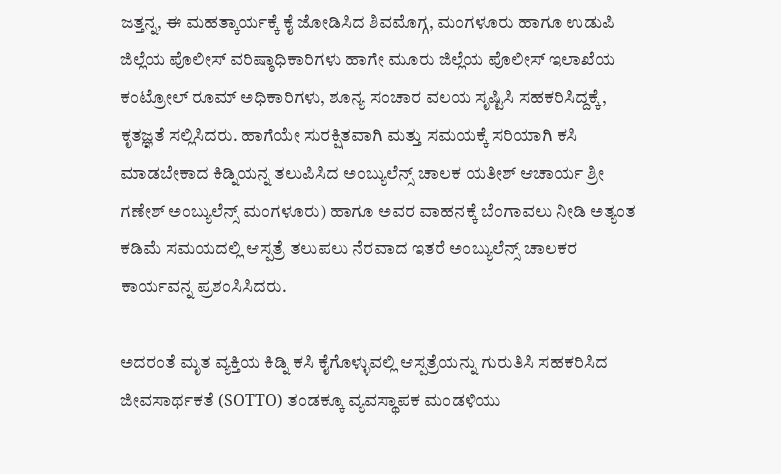ಜತ್ತನ್ನ, ಈ ಮಹತ್ಕಾರ್ಯಕ್ಕೆ ಕೈ ಜೋಡಿಸಿದ ಶಿವಮೊಗ್ಗ, ಮಂಗಳೂರು ಹಾಗೂ ಉಡುಪಿ ಜಿಲ್ಲೆಯ ಪೊಲೀಸ್ ವರಿಷ್ಠಾಧಿಕಾರಿಗಳು ಹಾಗೇ ಮೂರು ಜಿಲ್ಲೆಯ ಪೊಲೀಸ್ ಇಲಾಖೆಯ ಕಂಟ್ರೋಲ್ ರೂಮ್ ಅಧಿಕಾರಿಗಳು, ಶೂನ್ಯ ಸಂಚಾರ ವಲಯ ಸೃಷ್ಟಿಸಿ ಸಹಕರಿಸಿದ್ದಕ್ಕೆ, ಕೃತಜ್ಞತೆ ಸಲ್ಲಿಸಿದರು. ಹಾಗೆಯೇ ಸುರಕ್ಷಿತವಾಗಿ ಮತ್ತು ಸಮಯಕ್ಕೆ ಸರಿಯಾಗಿ ಕಸಿ ಮಾಡಬೇಕಾದ ಕಿಡ್ನಿಯನ್ನ ತಲುಪಿಸಿದ ಅಂಬ್ಯುಲೆನ್ಸ್ ಚಾಲಕ ಯತೀಶ್ ಆಚಾರ್ಯ ಶ್ರೀ ಗಣೇಶ್ ಅಂಬ್ಯುಲೆನ್ಸ್ ಮಂಗಳೂರು) ಹಾಗೂ ಅವರ ವಾಹನಕ್ಕೆ ಬೆಂಗಾವಲು ನೀಡಿ ಅತ್ಯಂತ ಕಡಿಮೆ ಸಮಯದಲ್ಲಿ ಆಸ್ಪತ್ರೆ ತಲುಪಲು ನೆರವಾದ ಇತರೆ ಅಂಬ್ಯುಲೆನ್ಸ್ ಚಾಲಕರ ಕಾರ್ಯವನ್ನ ಪ್ರಶಂಸಿಸಿದರು.

ಅದರಂತೆ ಮೃತ ವ್ಯಕ್ತಿಯ ಕಿಡ್ನಿ ಕಸಿ ಕೈಗೊಳ್ಳುವಲ್ಲಿ ಆಸ್ಪತ್ರೆಯನ್ನು ಗುರುತಿಸಿ ಸಹಕರಿಸಿದ ಜೀವಸಾರ್ಥಕತೆ (SOTTO) ತಂಡಕ್ಕೂ ವ್ಯವಸ್ಥಾಪಕ ಮಂಡಳಿಯು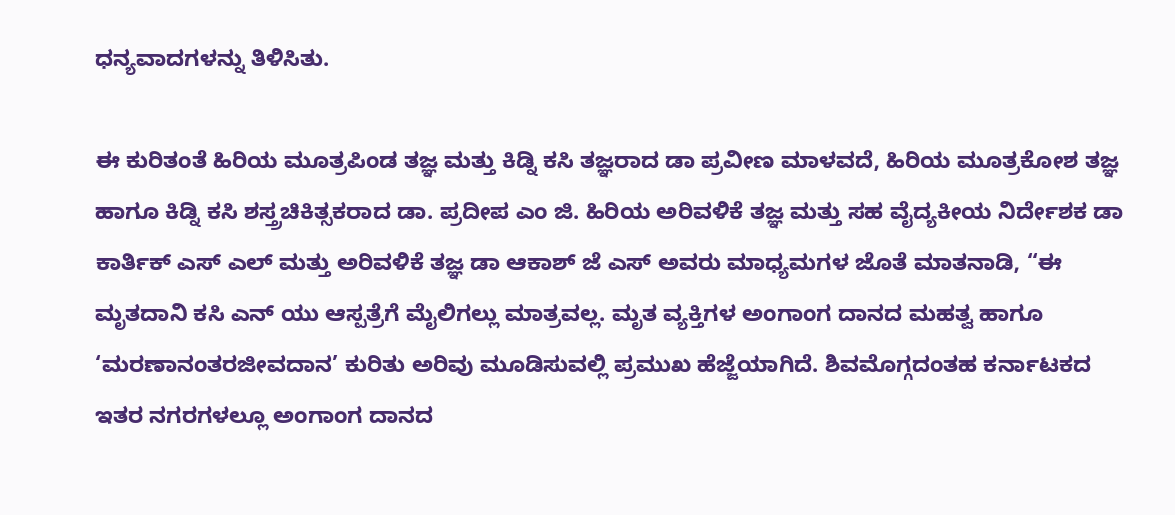ಧನ್ಯವಾದಗಳನ್ನು ತಿಳಿಸಿತು.

ಈ ಕುರಿತಂತೆ ಹಿರಿಯ ಮೂತ್ರಪಿಂಡ ತಜ್ಞ ಮತ್ತು ಕಿಡ್ನಿ ಕಸಿ ತಜ್ಞರಾದ ಡಾ ಪ್ರವೀಣ ಮಾಳವದೆ, ಹಿರಿಯ ಮೂತ್ರಕೋಶ ತಜ್ಞ ಹಾಗೂ ಕಿಡ್ನಿ ಕಸಿ ಶಸ್ತ್ರಚಿಕಿತ್ಸಕರಾದ ಡಾ. ಪ್ರದೀಪ ಎಂ ಜಿ. ಹಿರಿಯ ಅರಿವಳಿಕೆ ತಜ್ಞ ಮತ್ತು ಸಹ ವೈದ್ಯಕೀಯ ನಿರ್ದೇಶಕ ಡಾ ಕಾರ್ತಿಕ್ ಎಸ್ ಎಲ್ ಮತ್ತು ಅರಿವಳಿಕೆ ತಜ್ಞ ಡಾ ಆಕಾಶ್ ಜೆ ಎಸ್ ಅವರು ಮಾಧ್ಯಮಗಳ ಜೊತೆ ಮಾತನಾಡಿ, “ಈ ಮೃತದಾನಿ ಕಸಿ ಎನ್ ಯು ಆಸ್ಪತ್ರೆಗೆ ಮೈಲಿಗಲ್ಲು ಮಾತ್ರವಲ್ಲ. ಮೃತ ವ್ಯಕ್ತಿಗಳ ಅಂಗಾಂಗ ದಾನದ ಮಹತ್ವ ಹಾಗೂ ‘ಮರಣಾನಂತರಜೀವದಾನ’ ಕುರಿತು ಅರಿವು ಮೂಡಿಸುವಲ್ಲಿ ಪ್ರಮುಖ ಹೆಜ್ಜೆಯಾಗಿದೆ. ಶಿವಮೊಗ್ಗದಂತಹ ಕರ್ನಾಟಕದ ಇತರ ನಗರಗಳಲ್ಲೂ ಅಂಗಾಂಗ ದಾನದ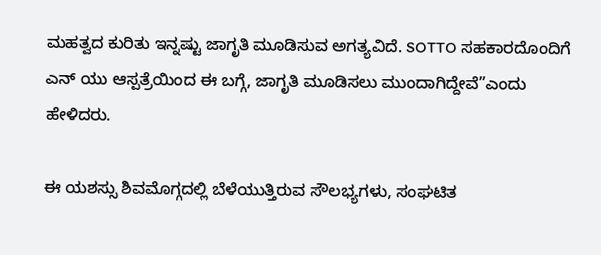ಮಹತ್ವದ ಕುರಿತು ಇನ್ನಷ್ಟು ಜಾಗೃತಿ ಮೂಡಿಸುವ ಅಗತ್ಯವಿದೆ. SOTTO ಸಹಕಾರದೊಂದಿಗೆ ಎನ್ ಯು ಆಸ್ಪತ್ರೆಯಿಂದ ಈ ಬಗ್ಗೆ, ಜಾಗೃತಿ ಮೂಡಿಸಲು ಮುಂದಾಗಿದ್ದೇವೆ”ಎಂದು ಹೇಳಿದರು.

ಈ ಯಶಸ್ಸು ಶಿವಮೊಗ್ಗದಲ್ಲಿ ಬೆಳೆಯುತ್ತಿರುವ ಸೌಲಭ್ಯಗಳು, ಸಂಘಟಿತ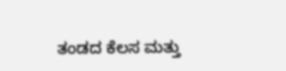ತಂಡದ ಕೆಲಸ ಮತ್ತು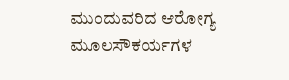ಮುಂದುವರಿದ ಆರೋಗ್ಯ ಮೂಲಸೌಕರ್ಯಗಳ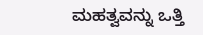ಮಹತ್ವವನ್ನು ಒತ್ತಿ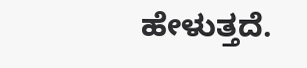ಹೇಳುತ್ತದೆ.